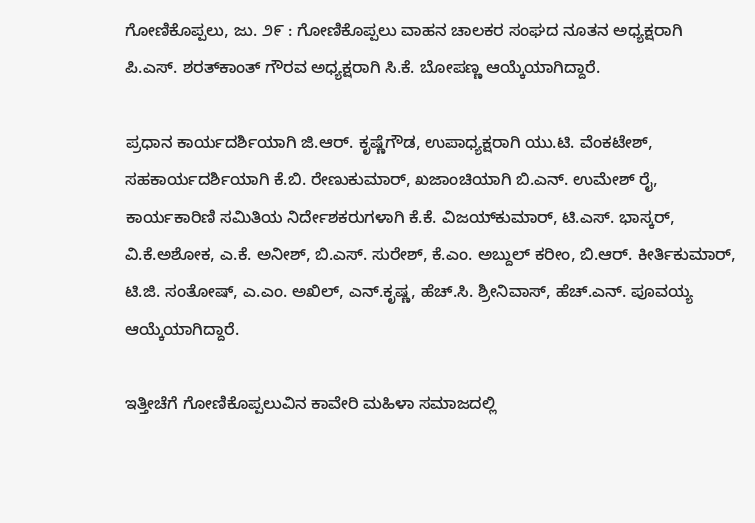ಗೋಣಿಕೊಪ್ಪಲು, ಜು. ೨೯ : ಗೋಣಿಕೊಪ್ಪಲು ವಾಹನ ಚಾಲಕರ ಸಂಘದ ನೂತನ ಅಧ್ಯಕ್ಷರಾಗಿ ಪಿ.ಎಸ್. ಶರತ್‌ಕಾಂತ್ ಗೌರವ ಅಧ್ಯಕ್ಷರಾಗಿ ಸಿ.ಕೆ. ಬೋಪಣ್ಣ ಆಯ್ಕೆಯಾಗಿದ್ದಾರೆ.

ಪ್ರಧಾನ ಕಾರ್ಯದರ್ಶಿಯಾಗಿ ಜಿ.ಆರ್. ಕೃಷ್ಣೆಗೌಡ, ಉಪಾಧ್ಯಕ್ಷರಾಗಿ ಯು.ಟಿ. ವೆಂಕಟೇಶ್, ಸಹಕಾರ್ಯದರ್ಶಿಯಾಗಿ ಕೆ.ಬಿ. ರೇಣುಕುಮಾರ್, ಖಜಾಂಚಿಯಾಗಿ ಬಿ.ಎನ್. ಉಮೇಶ್ ರೈ, ಕಾರ್ಯಕಾರಿಣಿ ಸಮಿತಿಯ ನಿರ್ದೇಶಕರುಗಳಾಗಿ ಕೆ.ಕೆ. ವಿಜಯ್‌ಕುಮಾರ್, ಟಿ.ಎಸ್. ಭಾಸ್ಕರ್, ವಿ.ಕೆ.ಅಶೋಕ, ಎ.ಕೆ. ಅನೀಶ್, ಬಿ.ಎಸ್. ಸುರೇಶ್, ಕೆ.ಎಂ. ಅಬ್ದುಲ್ ಕರೀಂ, ಬಿ.ಆರ್. ಕೀರ್ತಿಕುಮಾರ್, ಟಿ.ಜಿ. ಸಂತೋಷ್, ಎ.ಎಂ. ಅಖಿಲ್, ಎನ್.ಕೃಷ್ಣ, ಹೆಚ್.ಸಿ. ಶ್ರೀನಿವಾಸ್, ಹೆಚ್.ಎನ್. ಪೂವಯ್ಯ ಆಯ್ಕೆಯಾಗಿದ್ದಾರೆ.

ಇತ್ತೀಚೆಗೆ ಗೋಣಿಕೊಪ್ಪಲುವಿನ ಕಾವೇರಿ ಮಹಿಳಾ ಸಮಾಜದಲ್ಲಿ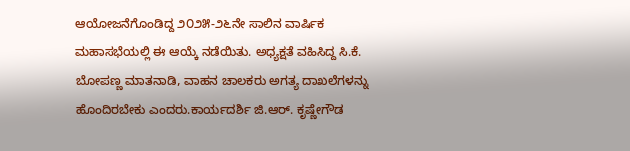ಆಯೋಜನೆಗೊಂಡಿದ್ದ ೨೦೨೫-೨೬ನೇ ಸಾಲಿನ ವಾರ್ಷಿಕ ಮಹಾಸಭೆಯಲ್ಲಿ ಈ ಆಯ್ಕೆ ನಡೆಯಿತು. ಅಧ್ಯಕ್ಷತೆ ವಹಿಸಿದ್ದ ಸಿ.ಕೆ. ಬೋಪಣ್ಣ ಮಾತನಾಡಿ, ವಾಹನ ಚಾಲಕರು ಅಗತ್ಯ ದಾಖಲೆಗಳನ್ನು ಹೊಂದಿರಬೇಕು ಎಂದರು.ಕಾರ್ಯದರ್ಶಿ ಜಿ.ಆರ್. ಕೃಷ್ಣೇಗೌಡ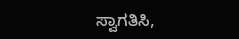ಸ್ವಾಗತಿಸಿ,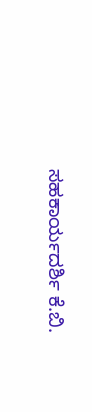ಸಹಕಾರ್ಯದರ್ಶಿ ಕೆ.ಬಿ.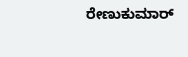ರೇಣುಕುಮಾರ್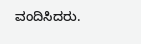ವಂದಿಸಿದರು.